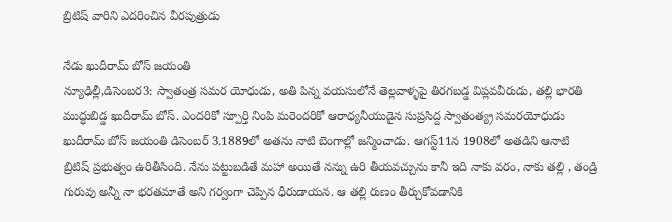బ్రిటిష్‌ ‌వారిని ఎదరించిన వీరపుత్రుడు

నేడు ఖుదీరామ్‌ ‌బోస్‌ ‌జయంతి
న్యూఢిల్లీ,డిసెంబర3: స్వాతంత్ర సమర యోధుడు, అతి పిన్న వయసులోనే తెల్లవాళ్ళపై తిరగబడ్డ విప్లవవీరుడు, తల్లి భారతి ముద్ధుబిడ్డ ఖుదీరామ్‌ ‌బోస్‌. ఎం‌దరికో స్పూర్తి నింపి మరెందరికో ఆరాధ్యనీయుడైన సుప్రసిద్ద స్వాతంత్య్ర సమరయోధుడు ఖుదీరామ్‌ ‌బోస్‌ ‌జయంతి డిసెంబర్‌ 3.1889లో అతను నాటి బెంగాల్లో జన్మించాడు. ఆగస్ట్11న 1908లో అతడిని ఆనాటి బ్రిటిష్‌ ‌ప్రభుత్వం ఉరితీసింది. నేను పట్టుబడితే మహా అయితే నన్ను ఉరి తీయవచ్చును కానీ ఇది నాకు వరం, నాకు తల్లి , తండ్రి గురువు అన్నీ నా భరతమాతే అని గర్వంగా చెప్పిన ధీరుడాయన. ఆ తల్లి రుణం తీర్చుకోవడానికి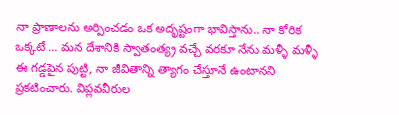నా ప్రాణాలను అర్పించడం ఒక అదృష్టంగా భావిస్తాను.. నా కోరిక ఒక్కటే … మన దేశానికి స్వాతంత్య్ర వచ్చే వరకూ నేను మళ్ళీ మళ్ళీ ఈ గడ్డపైన పుట్టి, నా జీవితాన్ని త్యాగం చేస్తూనే ఉంటానని ప్రకటించారు. విప్లవవీరుల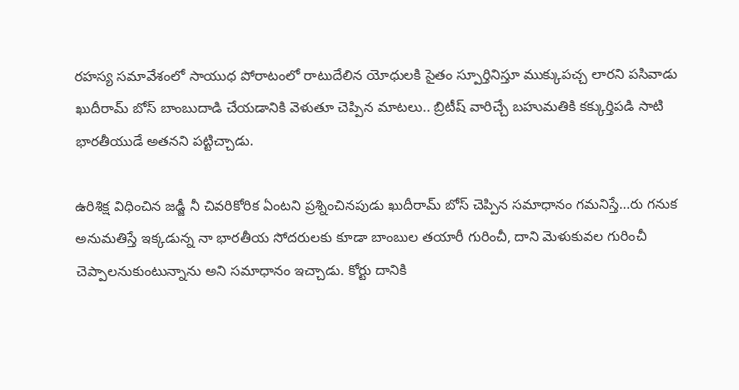రహస్య సమావేశంలో సాయుధ పోరాటంలో రాటుదేలిన యోధులకి సైతం స్పూర్తినిస్తూ ముక్కుపచ్చ లారని పసివాడు ఖుదీరామ్‌ ‌బోస్‌ ‌బాంబుదాడి చేయడానికి వెళుతూ చెప్పిన మాటలు.. బ్రిటీష్‌ ‌వారిచ్చే బహుమతికి కక్కుర్తిపడి సాటి భారతీయుడే అతనని పట్టిచ్చాడు.

ఉరిశిక్ష విధించిన జడ్జీ నీ చివరికోరిక ఏంటని ప్రశ్నించినపుడు ఖుదీరామ్‌ ‌బోస్‌ ‌చెప్పిన సమాధానం గమనిస్తే…రు గనుక అనుమతిస్తే ఇక్కడున్న నా భారతీయ సోదరులకు కూడా బాంబుల తయారీ గురించీ, దాని మెళుకువల గురించీ చెప్పాలనుకుంటున్నాను అని సమాధానం ఇచ్చాడు. కోర్టు దానికి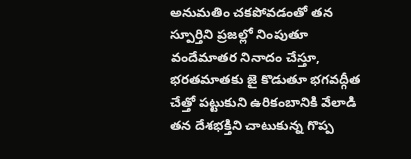అనుమతిం చకపోవడంతో తన స్పూర్తిని ప్రజల్లో నింపుతూ వందేమాతర నినాదం చేస్తూ, భరతమాతకు జై కొడుతూ భగవద్గీత చేత్తో పట్టుకుని ఉరికంబానికి వేలాడి తన దేశభక్తిని చాటుకున్న గొప్ప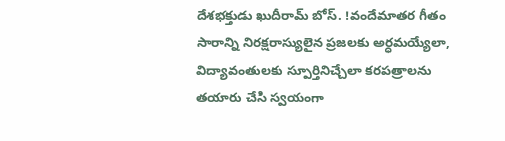దేశభక్తుడు ఖుదీరామ్‌ ‌బోస్‌. !వందేమాతర గీతం సారాన్ని నిరక్షరాస్యులైన ప్రజలకు అర్ధమయ్యేలా, విద్యావంతులకు స్పూర్తినిచ్చేలా కరపత్రాలను తయారు చేసి స్వయంగా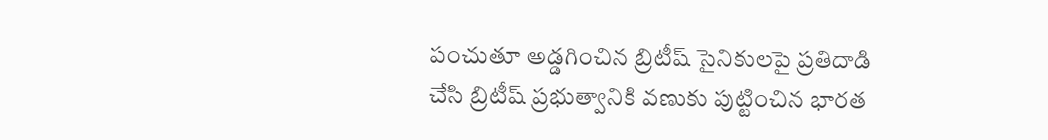పంచుతూ అడ్డగించిన బ్రిటీష్‌ ‌సైనికులపై ప్రతిదాడి చేసి బ్రిటీష్‌ ‌ప్రభుత్వానికి వణుకు పుట్టించిన భారత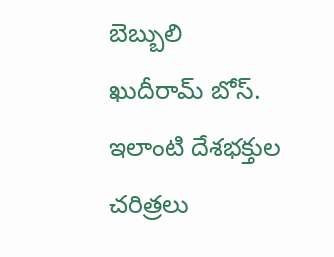బెబ్బులి ఖుదీరామ్‌ ‌బోస్‌. ఇలాంటి దేశభక్తుల చరిత్రలు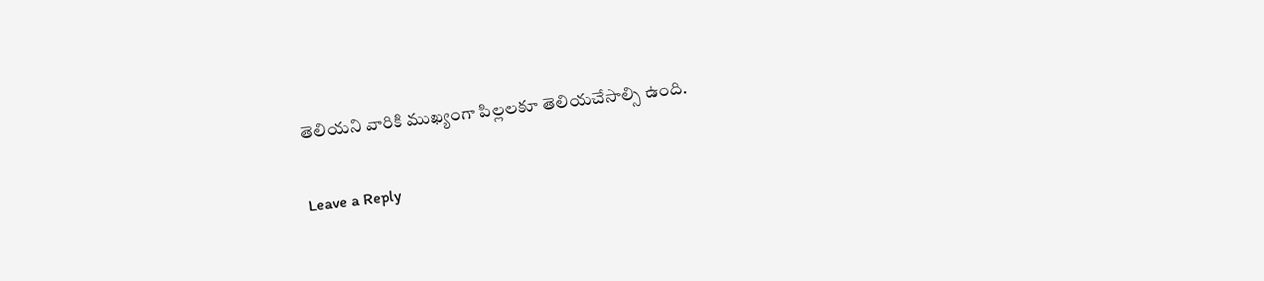తెలియని వారికి ముఖ్యంగా పిల్లలకూ తెలియచేసాల్సి ఉంది.

Leave a Reply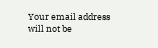Your email address will not be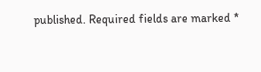published. Required fields are marked *